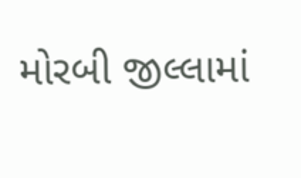મોરબી જીલ્લામાં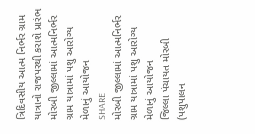ત્રિદિવસીય આત્મ નિર્ભર ગ્રામ યાત્રાનો રાજપરથી કરાશે પ્રારંભ
મોરબી જીલ્લામાં આત્મનિર્ભર ગ્રામ યાત્રામાં પશુ આરોગ્ય મેળાનું આયોજન
SHARE
મોરબી જીલ્લામાં આત્મનિર્ભર ગ્રામ યાત્રામાં પશુ આરોગ્ય મેળાનું આયોજન
જિલ્લા પંચાયત મોરબી (પશુપાલન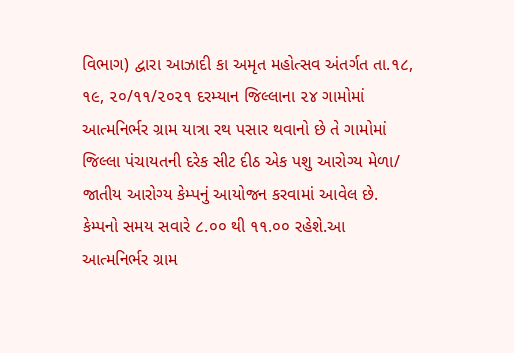વિભાગ) દ્વારા આઝાદી કા અમૃત મહોત્સવ અંતર્ગત તા.૧૮, ૧૯, ૨૦/૧૧/૨૦૨૧ દરમ્યાન જિલ્લાના ૨૪ ગામોમાં આત્મનિર્ભર ગ્રામ યાત્રા રથ પસાર થવાનો છે તે ગામોમાં જિલ્લા પંચાયતની દરેક સીટ દીઠ એક પશુ આરોગ્ય મેળા/ જાતીય આરોગ્ય કેમ્પનું આયોજન કરવામાં આવેલ છે. કેમ્પનો સમય સવારે ૮.૦૦ થી ૧૧.૦૦ રહેશે.આ આત્મનિર્ભર ગ્રામ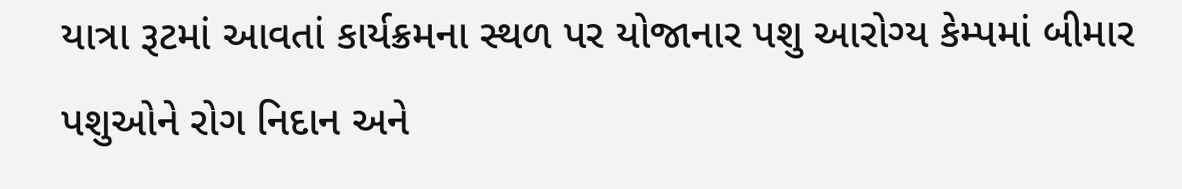યાત્રા રૂટમાં આવતાં કાર્યક્રમના સ્થળ પર યોજાનાર પશુ આરોગ્ય કેમ્પમાં બીમાર પશુઓને રોગ નિદાન અને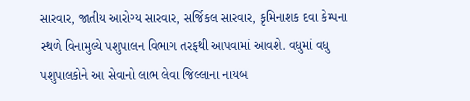સારવાર, જાતીય આરોગ્ય સારવાર, સર્જિકલ સારવાર, કૃમિનાશક દવા કેમ્પના સ્થળે વિનામુલ્યે પશુપાલન વિભાગ તરફથી આપવામાં આવશે. વધુમાં વધુ પશુપાલકોને આ સેવાનો લાભ લેવા જિલ્લાના નાયબ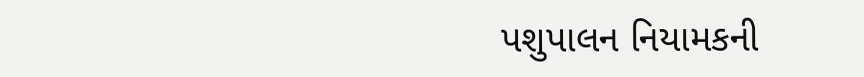પશુપાલન નિયામકની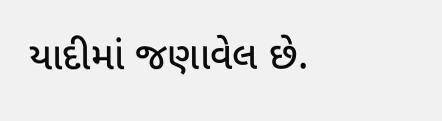યાદીમાં જણાવેલ છે.